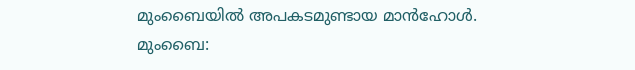മുംബൈയിൽ അപകടമുണ്ടായ മാൻഹോൾ.
മുംബൈ: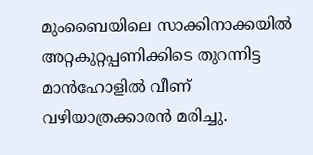മുംബൈയിലെ സാക്കിനാക്കയിൽ അറ്റകുറ്റപ്പണിക്കിടെ തുറന്നിട്ട മാൻഹോളിൽ വീണ് വഴിയാത്രക്കാരൻ മരിച്ചു.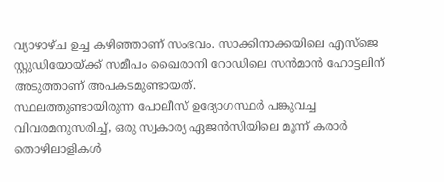വ്യാഴാഴ്ച ഉച്ച കഴിഞ്ഞാണ് സംഭവം. സാക്കിനാക്കയിലെ എസ്ജെ സ്റ്റുഡിയോയ്ക്ക് സമീപം ഖൈരാനി റോഡിലെ സൻമാൻ ഹോട്ടലിന് അടുത്താണ് അപകടമുണ്ടായത്.
സ്ഥലത്തുണ്ടായിരുന്ന പോലീസ് ഉദ്യോഗസ്ഥർ പങ്കുവച്ച വിവരമനുസരിച്ച്, ഒരു സ്വകാര്യ ഏജൻസിയിലെ മൂന്ന് കരാർ തൊഴിലാളികൾ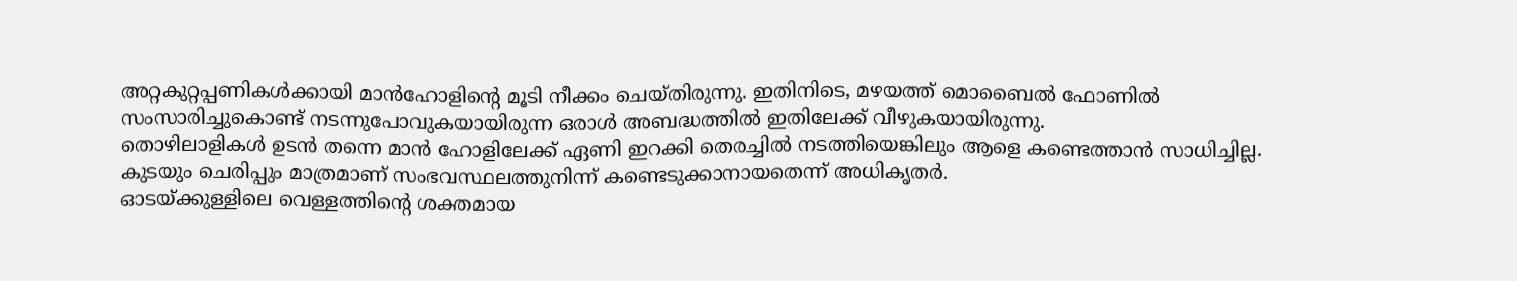അറ്റകുറ്റപ്പണികൾക്കായി മാൻഹോളിന്റെ മൂടി നീക്കം ചെയ്തിരുന്നു. ഇതിനിടെ, മഴയത്ത് മൊബൈൽ ഫോണിൽ സംസാരിച്ചുകൊണ്ട് നടന്നുപോവുകയായിരുന്ന ഒരാൾ അബദ്ധത്തിൽ ഇതിലേക്ക് വീഴുകയായിരുന്നു.
തൊഴിലാളികൾ ഉടൻ തന്നെ മാൻ ഹോളിലേക്ക് ഏണി ഇറക്കി തെരച്ചിൽ നടത്തിയെങ്കിലും ആളെ കണ്ടെത്താൻ സാധിച്ചില്ല. കുടയും ചെരിപ്പും മാത്രമാണ് സംഭവസ്ഥലത്തുനിന്ന് കണ്ടെടുക്കാനായതെന്ന് അധികൃതർ.
ഓടയ്ക്കുള്ളിലെ വെള്ളത്തിന്റെ ശക്തമായ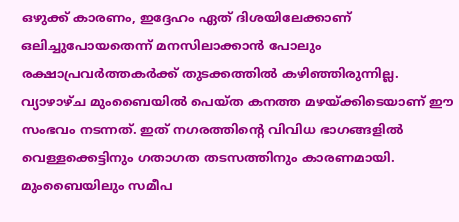ഒഴുക്ക് കാരണം, ഇദ്ദേഹം ഏത് ദിശയിലേക്കാണ് ഒലിച്ചുപോയതെന്ന് മനസിലാക്കാൻ പോലും രക്ഷാപ്രവർത്തകർക്ക് തുടക്കത്തിൽ കഴിഞ്ഞിരുന്നില്ല. വ്യാഴാഴ്ച മുംബൈയിൽ പെയ്ത കനത്ത മഴയ്ക്കിടെയാണ് ഈ സംഭവം നടന്നത്. ഇത് നഗരത്തിന്റെ വിവിധ ഭാഗങ്ങളിൽ വെള്ളക്കെട്ടിനും ഗതാഗത തടസത്തിനും കാരണമായി.
മുംബൈയിലും സമീപ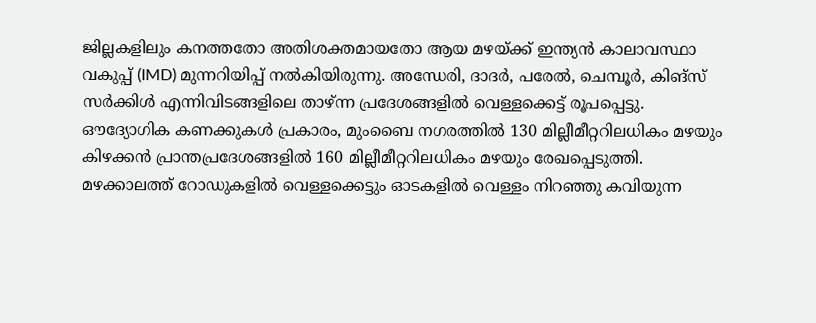ജില്ലകളിലും കനത്തതോ അതിശക്തമായതോ ആയ മഴയ്ക്ക് ഇന്ത്യൻ കാലാവസ്ഥാ വകുപ്പ് (IMD) മുന്നറിയിപ്പ് നൽകിയിരുന്നു. അന്ധേരി, ദാദർ, പരേൽ, ചെമ്പൂർ, കിങ്സ് സർക്കിൾ എന്നിവിടങ്ങളിലെ താഴ്ന്ന പ്രദേശങ്ങളിൽ വെള്ളക്കെട്ട് രൂപപ്പെട്ടു.
ഔദ്യോഗിക കണക്കുകൾ പ്രകാരം, മുംബൈ നഗരത്തിൽ 130 മില്ലീമീറ്ററിലധികം മഴയും കിഴക്കൻ പ്രാന്തപ്രദേശങ്ങളിൽ 160 മില്ലീമീറ്ററിലധികം മഴയും രേഖപ്പെടുത്തി.
മഴക്കാലത്ത് റോഡുകളിൽ വെള്ളക്കെട്ടും ഓടകളിൽ വെള്ളം നിറഞ്ഞു കവിയുന്ന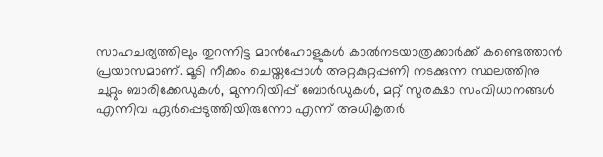സാഹചര്യത്തിലും തുറന്നിട്ട മാൻഹോളുകൾ കാൽനടയാത്രക്കാർക്ക് കണ്ടെത്താൻ പ്രയാസമാണ്. മൂടി നീക്കം ചെയ്തപ്പോൾ അറ്റകുറ്റപ്പണി നടക്കുന്ന സ്ഥലത്തിനു ചുറ്റും ബാരിക്കേഡുകൾ, മുന്നറിയിപ്പ് ബോർഡുകൾ, മറ്റ് സുരക്ഷാ സംവിധാനങ്ങൾ എന്നിവ ഏർപ്പെടുത്തിയിരുന്നോ എന്ന് അധികൃതർ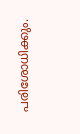പരിശോധിക്കും.